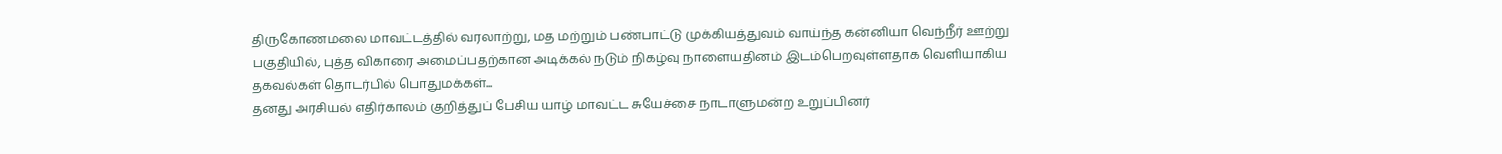திருகோணமலை மாவட்டத்தில் வரலாற்று, மத மற்றும் பண்பாட்டு முக்கியத்துவம் வாய்ந்த கன்னியா வெந்நீர் ஊற்று பகுதியில், புத்த விகாரை அமைப்பதற்கான அடிக்கல் நடும் நிகழ்வு நாளையதினம் இடம்பெறவுள்ளதாக வெளியாகிய தகவல்கள் தொடர்பில் பொதுமக்கள்...
தனது அரசியல் எதிர்காலம் குறித்துப் பேசிய யாழ் மாவட்ட சுயேச்சை நாடாளுமன்ற உறுப்பினர்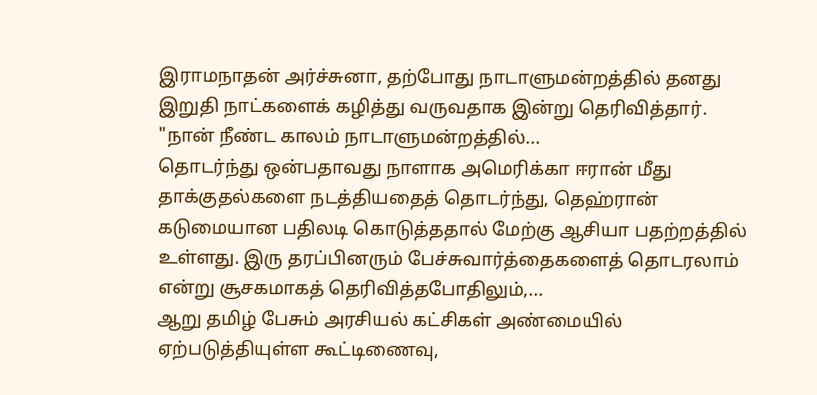இராமநாதன் அர்ச்சுனா, தற்போது நாடாளுமன்றத்தில் தனது இறுதி நாட்களைக் கழித்து வருவதாக இன்று தெரிவித்தார்.
"நான் நீண்ட காலம் நாடாளுமன்றத்தில்...
தொடர்ந்து ஒன்பதாவது நாளாக அமெரிக்கா ஈரான் மீது தாக்குதல்களை நடத்தியதைத் தொடர்ந்து, தெஹ்ரான் கடுமையான பதிலடி கொடுத்ததால் மேற்கு ஆசியா பதற்றத்தில் உள்ளது. இரு தரப்பினரும் பேச்சுவார்த்தைகளைத் தொடரலாம் என்று சூசகமாகத் தெரிவித்தபோதிலும்,...
ஆறு தமிழ் பேசும் அரசியல் கட்சிகள் அண்மையில் ஏற்படுத்தியுள்ள கூட்டிணைவு,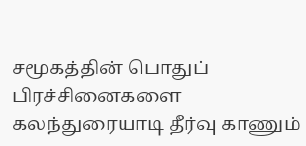சமூகத்தின் பொதுப் பிரச்சினைகளை கலந்துரையாடி தீர்வு காணும்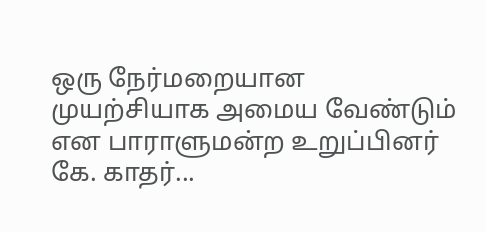ஒரு நேர்மறையான முயற்சியாக அமைய வேண்டும் என பாராளுமன்ற உறுப்பினர் கே. காதர்...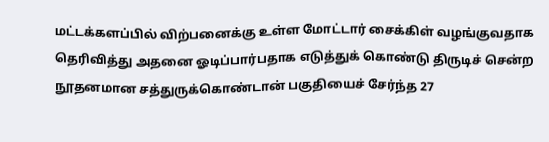மட்டக்களப்பில் விற்பனைக்கு உள்ள மோட்டார் சைக்கிள் வழங்குவதாக தெரிவித்து அதனை ஓடிப்பார்பதாக எடுத்துக் கொண்டு திருடிச் சென்ற நூதனமான சத்துருக்கொண்டான் பகுதியைச் சேர்ந்த 27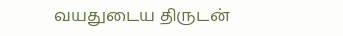வயதுடைய திருடன்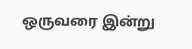ஒருவரை இன்று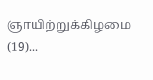ஞாயிற்றுக்கிழமை (19)...